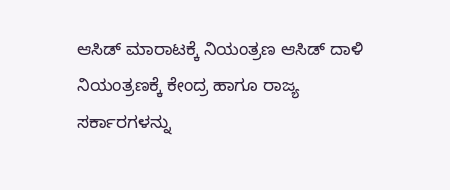ಆಸಿಡ್ ಮಾರಾಟಕ್ಕೆ ನಿಯಂತ್ರಣ ಆಸಿಡ್ ದಾಳಿ ನಿಯಂತ್ರಣಕ್ಕೆ ಕೇಂದ್ರ ಹಾಗೂ ರಾಜ್ಯ ಸರ್ಕಾರಗಳನ್ನು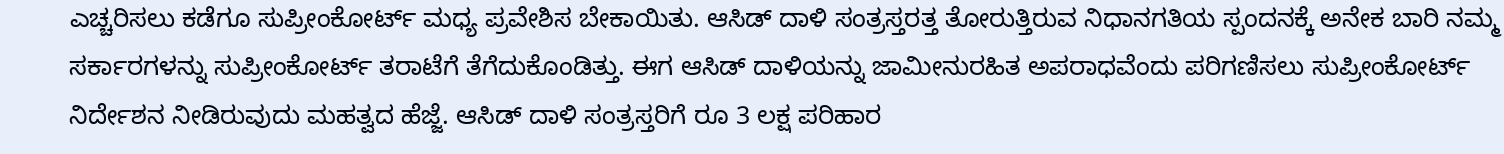ಎಚ್ಚರಿಸಲು ಕಡೆಗೂ ಸುಪ್ರೀಂಕೋರ್ಟ್ ಮಧ್ಯ ಪ್ರವೇಶಿಸ ಬೇಕಾಯಿತು. ಆಸಿಡ್ ದಾಳಿ ಸಂತ್ರಸ್ತರತ್ತ ತೋರುತ್ತಿರುವ ನಿಧಾನಗತಿಯ ಸ್ಪಂದನಕ್ಕೆ ಅನೇಕ ಬಾರಿ ನಮ್ಮ ಸರ್ಕಾರಗಳನ್ನು ಸುಪ್ರೀಂಕೋರ್ಟ್ ತರಾಟೆಗೆ ತೆಗೆದುಕೊಂಡಿತ್ತು. ಈಗ ಆಸಿಡ್ ದಾಳಿಯನ್ನು ಜಾಮೀನುರಹಿತ ಅಪರಾಧವೆಂದು ಪರಿಗಣಿಸಲು ಸುಪ್ರೀಂಕೋರ್ಟ್ ನಿರ್ದೇಶನ ನೀಡಿರುವುದು ಮಹತ್ವದ ಹೆಜ್ಜೆ. ಆಸಿಡ್ ದಾಳಿ ಸಂತ್ರಸ್ತರಿಗೆ ರೂ 3 ಲಕ್ಷ ಪರಿಹಾರ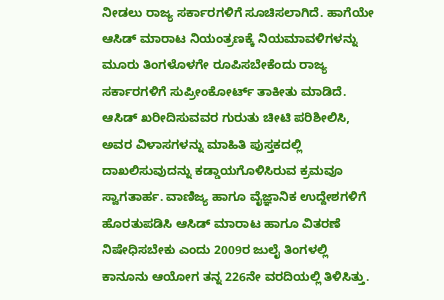ನೀಡಲು ರಾಜ್ಯ ಸರ್ಕಾರಗಳಿಗೆ ಸೂಚಿಸಲಾಗಿದೆ. ಹಾಗೆಯೇ ಆಸಿಡ್ ಮಾರಾಟ ನಿಯಂತ್ರಣಕ್ಕೆ ನಿಯಮಾವಳಿಗಳನ್ನು ಮೂರು ತಿಂಗಳೊಳಗೇ ರೂಪಿಸಬೇಕೆಂದು ರಾಜ್ಯ ಸರ್ಕಾರಗಳಿಗೆ ಸುಪ್ರೀಂಕೋರ್ಟ್ ತಾಕೀತು ಮಾಡಿದೆ. ಆಸಿಡ್ ಖರೀದಿಸುವವರ ಗುರುತು ಚೀಟಿ ಪರಿಶೀಲಿಸಿ, ಅವರ ವಿಳಾಸಗಳನ್ನು ಮಾಹಿತಿ ಪುಸ್ತಕದಲ್ಲಿ ದಾಖಲಿಸುವುದನ್ನು ಕಡ್ಡಾಯಗೊಳಿಸಿರುವ ಕ್ರಮವೂ ಸ್ವಾಗತಾರ್ಹ. ವಾಣಿಜ್ಯ ಹಾಗೂ ವೈಜ್ಞಾನಿಕ ಉದ್ದೇಶಗಳಿಗೆ ಹೊರತುಪಡಿಸಿ ಆಸಿಡ್ ಮಾರಾಟ ಹಾಗೂ ವಿತರಣೆ ನಿಷೇಧಿಸಬೇಕು ಎಂದು 2009ರ ಜುಲೈ ತಿಂಗಳಲ್ಲಿ ಕಾನೂನು ಆಯೋಗ ತನ್ನ 226ನೇ ವರದಿಯಲ್ಲಿ ತಿಳಿಸಿತ್ತು.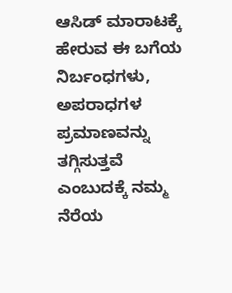ಆಸಿಡ್ ಮಾರಾಟಕ್ಕೆ ಹೇರುವ ಈ ಬಗೆಯ ನಿರ್ಬಂಧಗಳು, ಅಪರಾಧಗಳ ಪ್ರಮಾಣವನ್ನು ತಗ್ಗಿಸುತ್ತವೆ ಎಂಬುದಕ್ಕೆ ನಮ್ಮ ನೆರೆಯ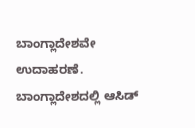ಬಾಂಗ್ಲಾದೇಶವೇ ಉದಾಹರಣೆ. ಬಾಂಗ್ಲಾದೇಶದಲ್ಲಿ ಆಸಿಡ್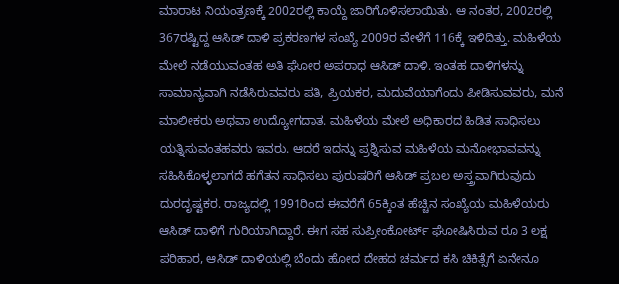ಮಾರಾಟ ನಿಯಂತ್ರಣಕ್ಕೆ 2002ರಲ್ಲಿ ಕಾಯ್ದೆ ಜಾರಿಗೊಳಿಸಲಾಯಿತು. ಆ ನಂತರ, 2002ರಲ್ಲಿ 367ರಷ್ಟಿದ್ದ ಆಸಿಡ್ ದಾಳಿ ಪ್ರಕರಣಗಳ ಸಂಖ್ಯೆ 2009ರ ವೇಳೆಗೆ 116ಕ್ಕೆ ಇಳಿದಿತ್ತು. ಮಹಿಳೆಯ ಮೇಲೆ ನಡೆಯುವಂತಹ ಅತಿ ಘೋರ ಅಪರಾಧ ಆಸಿಡ್ ದಾಳಿ. ಇಂತಹ ದಾಳಿಗಳನ್ನು ಸಾಮಾನ್ಯವಾಗಿ ನಡೆಸಿರುವವರು ಪತಿ, ಪ್ರಿಯಕರ, ಮದುವೆಯಾಗೆಂದು ಪೀಡಿಸುವವರು, ಮನೆ ಮಾಲೀಕರು ಅಥವಾ ಉದ್ಯೋಗದಾತ. ಮಹಿಳೆಯ ಮೇಲೆ ಅಧಿಕಾರದ ಹಿಡಿತ ಸಾಧಿಸಲು ಯತ್ನಿಸುವಂತಹವರು ಇವರು. ಆದರೆ ಇದನ್ನು ಪ್ರಶ್ನಿಸುವ ಮಹಿಳೆಯ ಮನೋಭಾವವನ್ನು ಸಹಿಸಿಕೊಳ್ಳಲಾಗದೆ ಹಗೆತನ ಸಾಧಿಸಲು ಪುರುಷರಿಗೆ ಆಸಿಡ್ ಪ್ರಬಲ ಅಸ್ತ್ರವಾಗಿರುವುದು ದುರದೃಷ್ಟಕರ. ರಾಜ್ಯದಲ್ಲಿ 1991ರಿಂದ ಈವರೆಗೆ 65ಕ್ಕಿಂತ ಹೆಚ್ಚಿನ ಸಂಖ್ಯೆಯ ಮಹಿಳೆಯರು ಆಸಿಡ್ ದಾಳಿಗೆ ಗುರಿಯಾಗಿದ್ದಾರೆ. ಈಗ ಸಹ ಸುಪ್ರೀಂಕೋರ್ಟ್ ಘೋಷಿಸಿರುವ ರೂ 3 ಲಕ್ಷ ಪರಿಹಾರ, ಆಸಿಡ್ ದಾಳಿಯಲ್ಲಿ ಬೆಂದು ಹೋದ ದೇಹದ ಚರ್ಮದ ಕಸಿ ಚಿಕಿತ್ಸೆಗೆ ಏನೇನೂ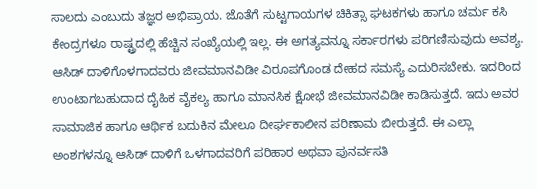ಸಾಲದು ಎಂಬುದು ತಜ್ಞರ ಅಭಿಪ್ರಾಯ. ಜೊತೆಗೆ ಸುಟ್ಟಗಾಯಗಳ ಚಿಕಿತ್ಸಾ ಘಟಕಗಳು ಹಾಗೂ ಚರ್ಮ ಕಸಿ ಕೇಂದ್ರಗಳೂ ರಾಷ್ಟ್ರದಲ್ಲಿ ಹೆಚ್ಚಿನ ಸಂಖ್ಯೆಯಲ್ಲಿ ಇಲ್ಲ. ಈ ಅಗತ್ಯವನ್ನೂ ಸರ್ಕಾರಗಳು ಪರಿಗಣಿಸುವುದು ಅವಶ್ಯ. ಆಸಿಡ್ ದಾಳಿಗೊಳಗಾದವರು ಜೀವಮಾನವಿಡೀ ವಿರೂಪಗೊಂಡ ದೇಹದ ಸಮಸ್ಯೆ ಎದುರಿಸಬೇಕು. ಇದರಿಂದ ಉಂಟಾಗಬಹುದಾದ ದೈಹಿಕ ವೈಕಲ್ಯ ಹಾಗೂ ಮಾನಸಿಕ ಕ್ಷೋಭೆ ಜೀವಮಾನವಿಡೀ ಕಾಡಿಸುತ್ತದೆ. ಇದು ಅವರ ಸಾಮಾಜಿಕ ಹಾಗೂ ಆರ್ಥಿಕ ಬದುಕಿನ ಮೇಲೂ ದೀರ್ಘಕಾಲೀನ ಪರಿಣಾಮ ಬೀರುತ್ತದೆ. ಈ ಎಲ್ಲಾ ಅಂಶಗಳನ್ನೂ ಆಸಿಡ್ ದಾಳಿಗೆ ಒಳಗಾದವರಿಗೆ ಪರಿಹಾರ ಅಥವಾ ಪುನರ್ವಸತಿ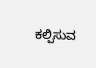ಕಲ್ಪಿಸುವ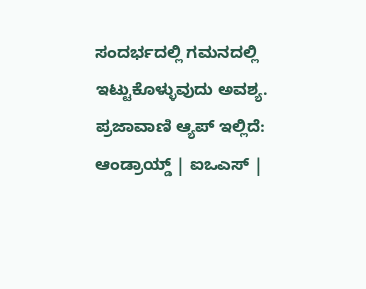ಸಂದರ್ಭದಲ್ಲಿ ಗಮನದಲ್ಲಿ ಇಟ್ಟುಕೊಳ್ಳುವುದು ಅವಶ್ಯ. ಪ್ರಜಾವಾಣಿ ಆ್ಯಪ್ ಇಲ್ಲಿದೆ: ಆಂಡ್ರಾಯ್ಡ್ | ಐಒಎಸ್ |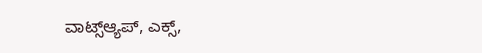ವಾಟ್ಸ್ಆ್ಯಪ್, ಎಕ್ಸ್,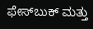ಫೇಸ್‌ಬುಕ್ ಮತ್ತು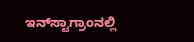ಇನ್‌ಸ್ಟಾಗ್ರಾಂನಲ್ಲಿ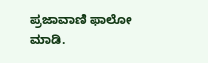ಪ್ರಜಾವಾಣಿ ಫಾಲೋ ಮಾಡಿ.